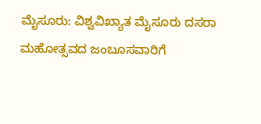ಮೈಸೂರು: ವಿಶ್ವವಿಖ್ಯಾತ ಮೈಸೂರು ದಸರಾ ಮಹೋತ್ಸವದ ಜಂಬೂಸವಾರಿಗೆ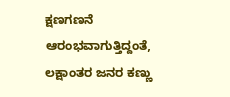ಕ್ಷಣಗಣನೆ ಆರಂಭವಾಗುತ್ತಿದ್ದಂತೆ, ಲಕ್ಷಾಂತರ ಜನರ ಕಣ್ಣು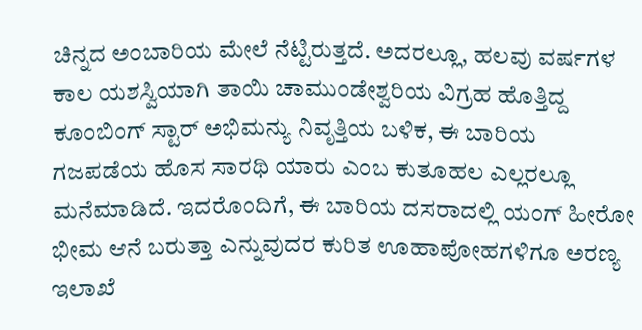ಚಿನ್ನದ ಅಂಬಾರಿಯ ಮೇಲೆ ನೆಟ್ಟಿರುತ್ತದೆ. ಅದರಲ್ಲೂ, ಹಲವು ವರ್ಷಗಳ ಕಾಲ ಯಶಸ್ವಿಯಾಗಿ ತಾಯಿ ಚಾಮುಂಡೇಶ್ವರಿಯ ವಿಗ್ರಹ ಹೊತ್ತಿದ್ದ ಕೂಂಬಿಂಗ್ ಸ್ಟಾರ್ ಅಭಿಮನ್ಯು ನಿವೃತ್ತಿಯ ಬಳಿಕ, ಈ ಬಾರಿಯ ಗಜಪಡೆಯ ಹೊಸ ಸಾರಥಿ ಯಾರು ಎಂಬ ಕುತೂಹಲ ಎಲ್ಲರಲ್ಲೂ ಮನೆಮಾಡಿದೆ. ಇದರೊಂದಿಗೆ, ಈ ಬಾರಿಯ ದಸರಾದಲ್ಲಿ ಯಂಗ್ ಹೀರೋ ಭೀಮ ಆನೆ ಬರುತ್ತಾ ಎನ್ನುವುದರ ಕುರಿತ ಊಹಾಪೋಹಗಳಿಗೂ ಅರಣ್ಯ ಇಲಾಖೆ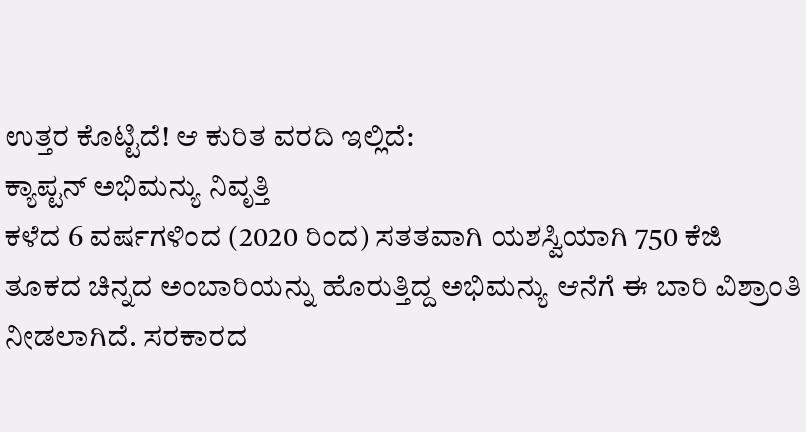ಉತ್ತರ ಕೊಟ್ಟಿದೆ! ಆ ಕುರಿತ ವರದಿ ಇಲ್ಲಿದೆ:
ಕ್ಯಾಪ್ಟನ್ ಅಭಿಮನ್ಯು ನಿವೃತ್ತಿ
ಕಳೆದ 6 ವರ್ಷಗಳಿಂದ (2020 ರಿಂದ) ಸತತವಾಗಿ ಯಶಸ್ವಿಯಾಗಿ 750 ಕೆಜಿ ತೂಕದ ಚಿನ್ನದ ಅಂಬಾರಿಯನ್ನು ಹೊರುತ್ತಿದ್ದ ಅಭಿಮನ್ಯು ಆನೆಗೆ ಈ ಬಾರಿ ವಿಶ್ರಾಂತಿ ನೀಡಲಾಗಿದೆ. ಸರಕಾರದ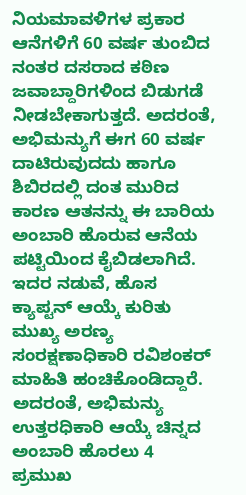ನಿಯಮಾವಳಿಗಳ ಪ್ರಕಾರ ಆನೆಗಳಿಗೆ 60 ವರ್ಷ ತುಂಬಿದ ನಂತರ ದಸರಾದ ಕಠಿಣ ಜವಾಬ್ದಾರಿಗಳಿಂದ ಬಿಡುಗಡೆ ನೀಡಬೇಕಾಗುತ್ತದೆ. ಅದರಂತೆ, ಅಭಿಮನ್ಯುಗೆ ಈಗ 60 ವರ್ಷ ದಾಟಿರುವುದದು ಹಾಗೂ ಶಿಬಿರದಲ್ಲಿ ದಂತ ಮುರಿದ ಕಾರಣ ಆತನನ್ನು ಈ ಬಾರಿಯ ಅಂಬಾರಿ ಹೊರುವ ಆನೆಯ ಪಟ್ಟಿಯಿಂದ ಕೈಬಿಡಲಾಗಿದೆ. ಇದರ ನಡುವೆ, ಹೊಸ ಕ್ಯಾಪ್ಟನ್ ಆಯ್ಕೆ ಕುರಿತು ಮುಖ್ಯ ಅರಣ್ಯ ಸಂರಕ್ಷಣಾಧಿಕಾರಿ ರವಿಶಂಕರ್ ಮಾಹಿತಿ ಹಂಚಿಕೊಂಡಿದ್ದಾರೆ. ಅದರಂತೆ, ಅಭಿಮನ್ಯು ಉತ್ತರಧಿಕಾರಿ ಆಯ್ಕೆ ಚಿನ್ನದ ಅಂಬಾರಿ ಹೊರಲು 4 ಪ್ರಮುಖ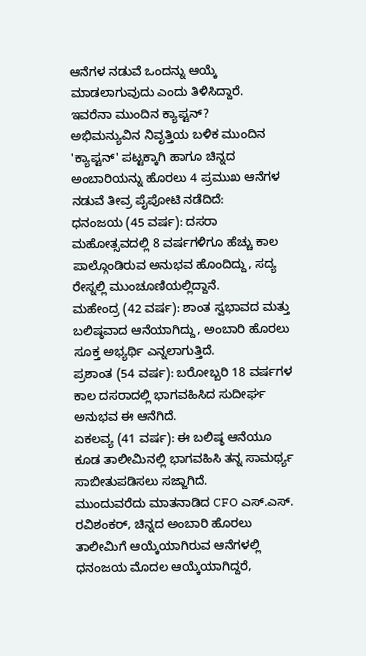ಆನೆಗಳ ನಡುವೆ ಒಂದನ್ನು ಆಯ್ಕೆ ಮಾಡಲಾಗುವುದು ಎಂದು ತಿಳಿಸಿದ್ದಾರೆ.
ಇವರೆನಾ ಮುಂದಿನ ಕ್ಯಾಪ್ಟನ್?
ಅಭಿಮನ್ಯುವಿನ ನಿವೃತ್ತಿಯ ಬಳಿಕ ಮುಂದಿನ 'ಕ್ಯಾಪ್ಟನ್' ಪಟ್ಟಕ್ಕಾಗಿ ಹಾಗೂ ಚಿನ್ನದ ಅಂಬಾರಿಯನ್ನು ಹೊರಲು 4 ಪ್ರಮುಖ ಆನೆಗಳ ನಡುವೆ ತೀವ್ರ ಪೈಪೋಟಿ ನಡೆದಿದೆ:
ಧನಂಜಯ (45 ವರ್ಷ): ದಸರಾ ಮಹೋತ್ಸವದಲ್ಲಿ 8 ವರ್ಷಗಳಿಗೂ ಹೆಚ್ಚು ಕಾಲ ಪಾಲ್ಗೊಂಡಿರುವ ಅನುಭವ ಹೊಂದಿದ್ದು, ಸದ್ಯ ರೇಸ್ನಲ್ಲಿ ಮುಂಚೂಣಿಯಲ್ಲಿದ್ದಾನೆ.
ಮಹೇಂದ್ರ (42 ವರ್ಷ): ಶಾಂತ ಸ್ವಭಾವದ ಮತ್ತು ಬಲಿಷ್ಠವಾದ ಆನೆಯಾಗಿದ್ದು, ಅಂಬಾರಿ ಹೊರಲು ಸೂಕ್ತ ಅಭ್ಯರ್ಥಿ ಎನ್ನಲಾಗುತ್ತಿದೆ.
ಪ್ರಶಾಂತ (54 ವರ್ಷ): ಬರೋಬ್ಬರಿ 18 ವರ್ಷಗಳ ಕಾಲ ದಸರಾದಲ್ಲಿ ಭಾಗವಹಿಸಿದ ಸುದೀರ್ಘ ಅನುಭವ ಈ ಆನೆಗಿದೆ.
ಏಕಲವ್ಯ (41 ವರ್ಷ): ಈ ಬಲಿಷ್ಠ ಆನೆಯೂ ಕೂಡ ತಾಲೀಮಿನಲ್ಲಿ ಭಾಗವಹಿಸಿ ತನ್ನ ಸಾಮರ್ಥ್ಯ ಸಾಬೀತುಪಡಿಸಲು ಸಜ್ಜಾಗಿದೆ.
ಮುಂದುವರೆದು ಮಾತನಾಡಿದ CFO ಎಸ್.ಎಸ್. ರವಿಶಂಕರ್, ಚಿನ್ನದ ಅಂಬಾರಿ ಹೊರಲು ತಾಲೀಮಿಗೆ ಆಯ್ಕೆಯಾಗಿರುವ ಆನೆಗಳಲ್ಲಿ ಧನಂಜಯ ಮೊದಲ ಆಯ್ಕೆಯಾಗಿದ್ದರೆ,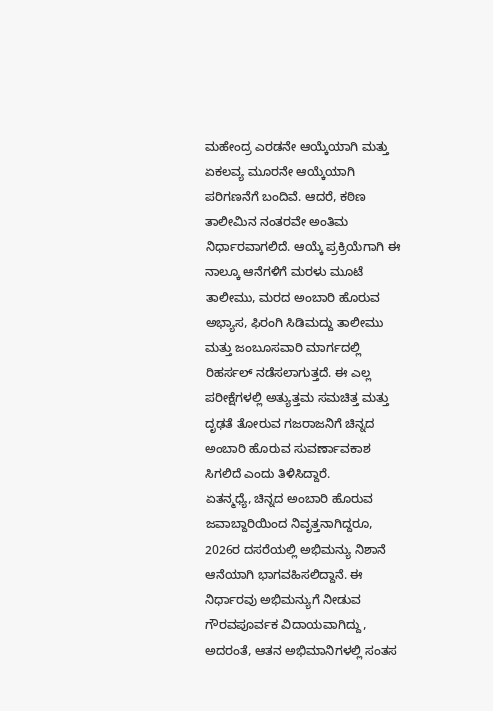ಮಹೇಂದ್ರ ಎರಡನೇ ಆಯ್ಕೆಯಾಗಿ ಮತ್ತು ಏಕಲವ್ಯ ಮೂರನೇ ಆಯ್ಕೆಯಾಗಿ ಪರಿಗಣನೆಗೆ ಬಂದಿವೆ. ಆದರೆ, ಕಠಿಣ ತಾಲೀಮಿನ ನಂತರವೇ ಅಂತಿಮ ನಿರ್ಧಾರವಾಗಲಿದೆ. ಆಯ್ಕೆ ಪ್ರಕ್ರಿಯೆಗಾಗಿ ಈ ನಾಲ್ಕೂ ಆನೆಗಳಿಗೆ ಮರಳು ಮೂಟೆ ತಾಲೀಮು, ಮರದ ಅಂಬಾರಿ ಹೊರುವ ಅಭ್ಯಾಸ, ಫಿರಂಗಿ ಸಿಡಿಮದ್ದು ತಾಲೀಮು ಮತ್ತು ಜಂಬೂಸವಾರಿ ಮಾರ್ಗದಲ್ಲಿ ರಿಹರ್ಸಲ್ ನಡೆಸಲಾಗುತ್ತದೆ. ಈ ಎಲ್ಲ ಪರೀಕ್ಷೆಗಳಲ್ಲಿ ಅತ್ಯುತ್ತಮ ಸಮಚಿತ್ತ ಮತ್ತು ದೃಢತೆ ತೋರುವ ಗಜರಾಜನಿಗೆ ಚಿನ್ನದ ಅಂಬಾರಿ ಹೊರುವ ಸುವರ್ಣಾವಕಾಶ ಸಿಗಲಿದೆ ಎಂದು ತಿಳಿಸಿದ್ದಾರೆ.
ಏತನ್ಮಧ್ಯೆ, ಚಿನ್ನದ ಅಂಬಾರಿ ಹೊರುವ ಜವಾಬ್ದಾರಿಯಿಂದ ನಿವೃತ್ತನಾಗಿದ್ದರೂ, 2026ರ ದಸರೆಯಲ್ಲಿ ಅಭಿಮನ್ಯು ನಿಶಾನೆ ಆನೆಯಾಗಿ ಭಾಗವಹಿಸಲಿದ್ದಾನೆ. ಈ ನಿರ್ಧಾರವು ಅಭಿಮನ್ಯುಗೆ ನೀಡುವ ಗೌರವಪೂರ್ವಕ ವಿದಾಯವಾಗಿದ್ದು, ಅದರಂತೆ, ಆತನ ಅಭಿಮಾನಿಗಳಲ್ಲಿ ಸಂತಸ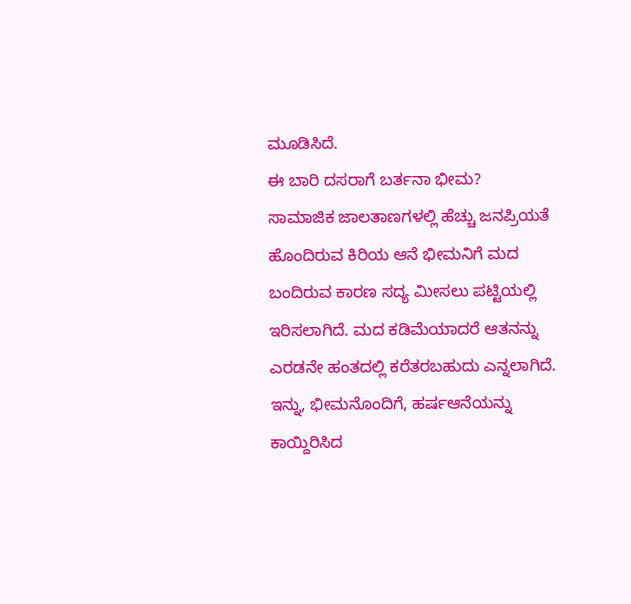ಮೂಡಿಸಿದೆ.
ಈ ಬಾರಿ ದಸರಾಗೆ ಬರ್ತನಾ ಭೀಮ?
ಸಾಮಾಜಿಕ ಜಾಲತಾಣಗಳಲ್ಲಿ ಹೆಚ್ಚು ಜನಪ್ರಿಯತೆ ಹೊಂದಿರುವ ಕಿರಿಯ ಆನೆ ಭೀಮನಿಗೆ ಮದ ಬಂದಿರುವ ಕಾರಣ ಸದ್ಯ ಮೀಸಲು ಪಟ್ಟಿಯಲ್ಲಿ ಇರಿಸಲಾಗಿದೆ. ಮದ ಕಡಿಮೆಯಾದರೆ ಆತನನ್ನು ಎರಡನೇ ಹಂತದಲ್ಲಿ ಕರೆತರಬಹುದು ಎನ್ನಲಾಗಿದೆ. ಇನ್ನು, ಭೀಮನೊಂದಿಗೆ, ಹರ್ಷಆನೆಯನ್ನು ಕಾಯ್ದಿರಿಸಿದ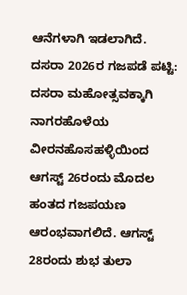ಆನೆಗಳಾಗಿ ಇಡಲಾಗಿದೆ.
ದಸರಾ 2026ರ ಗಜಪಡೆ ಪಟ್ಟಿ:
ದಸರಾ ಮಹೋತ್ಸವಕ್ಕಾಗಿ ನಾಗರಹೊಳೆಯ ವೀರನಹೊಸಹಳ್ಳಿಯಿಂದ ಆಗಸ್ಟ್ 26ರಂದು ಮೊದಲ ಹಂತದ ಗಜಪಯಣ ಆರಂಭವಾಗಲಿದೆ. ಆಗಸ್ಟ್ 28ರಂದು ಶುಭ ತುಲಾ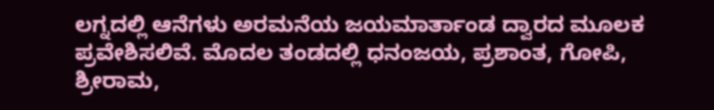ಲಗ್ನದಲ್ಲಿ ಆನೆಗಳು ಅರಮನೆಯ ಜಯಮಾರ್ತಾಂಡ ದ್ವಾರದ ಮೂಲಕ ಪ್ರವೇಶಿಸಲಿವೆ. ಮೊದಲ ತಂಡದಲ್ಲಿ ಧನಂಜಯ, ಪ್ರಶಾಂತ, ಗೋಪಿ, ಶ್ರೀರಾಮ,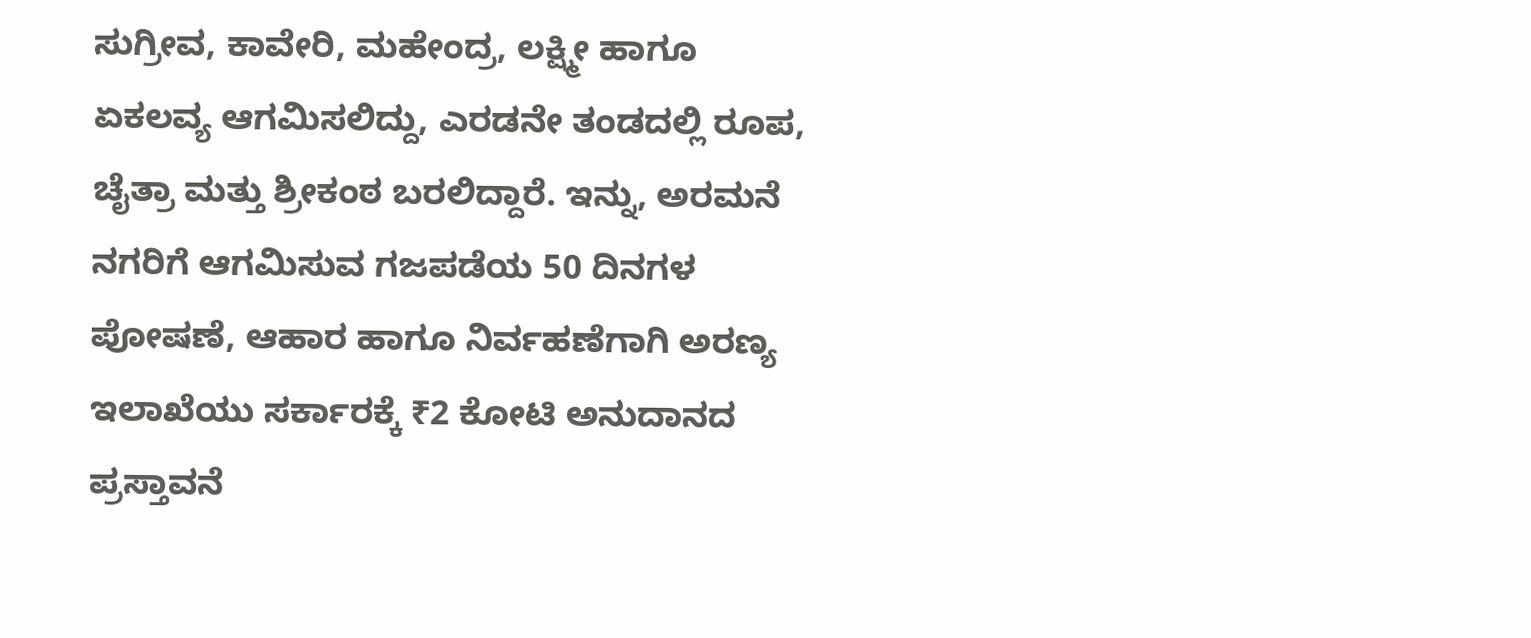ಸುಗ್ರೀವ, ಕಾವೇರಿ, ಮಹೇಂದ್ರ, ಲಕ್ಷ್ಮೀ ಹಾಗೂ ಏಕಲವ್ಯ ಆಗಮಿಸಲಿದ್ದು, ಎರಡನೇ ತಂಡದಲ್ಲಿ ರೂಪ, ಚೈತ್ರಾ ಮತ್ತು ಶ್ರೀಕಂಠ ಬರಲಿದ್ದಾರೆ. ಇನ್ನು, ಅರಮನೆ ನಗರಿಗೆ ಆಗಮಿಸುವ ಗಜಪಡೆಯ 50 ದಿನಗಳ ಪೋಷಣೆ, ಆಹಾರ ಹಾಗೂ ನಿರ್ವಹಣೆಗಾಗಿ ಅರಣ್ಯ ಇಲಾಖೆಯು ಸರ್ಕಾರಕ್ಕೆ ₹2 ಕೋಟಿ ಅನುದಾನದ ಪ್ರಸ್ತಾವನೆ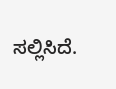ಸಲ್ಲಿಸಿದೆ.